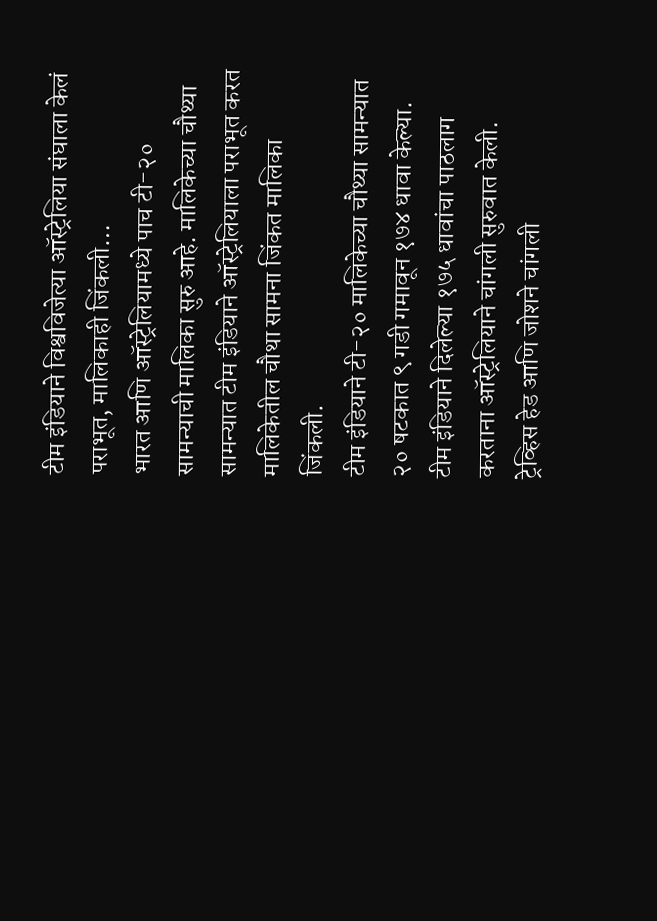टीम इंडियाने विश्वविजेत्या ऑस्ट्रेलिया संघाला केलं पराभूत, मालिकाही जिंकली…
भारत आणि ऑस्ट्रेलियामध्ये पाच टी-२० सामन्याची मालिका सुरु आहे. मालिकेच्या चौथ्या सामन्यात टीम इंडियाने ऑस्ट्रेलियाला पराभूत करत मालिकेतील चौथा सामना जिंकत मालिका जिंकली.
टीम इंडियाने टी-२० मालिकेच्या चौथ्या सामन्यात २० षटकात ९ गडी गमावून १७४ धावा केल्या. टीम इंडियाने दिलेल्या १७५ धावांचा पाठलाग करताना ऑस्ट्रेलियाने चांगली सुरुवात केली. ट्रेव्हिस हेड आणि जोशने चांगली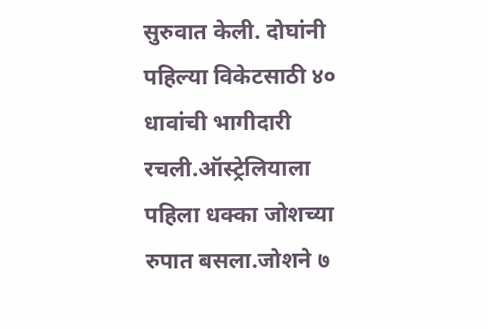सुरुवात केली. दोघांनी पहिल्या विकेटसाठी ४० धावांची भागीदारी रचली.ऑस्ट्रेलियाला पहिला धक्का जोशच्या रुपात बसला.जोशने ७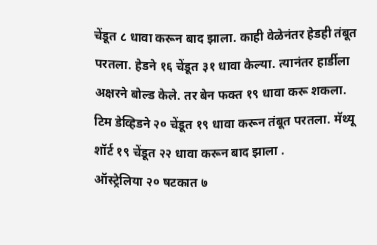चेंडूत ८ धावा करून बाद झाला. काही वेळेनंतर हेडही तंबूत परतला. हेडने १६ चेंडूत ३१ धावा केल्या. त्यानंतर हार्डीला अक्षरने बोल्ड केले. तर बेन फक्त १९ धावा करू शकला. टिम डेव्हिडने २० चेंडूत १९ धावा करून तंबूत परतला. मॅथ्यू शॉर्ट १९ चेंडूत २२ धावा करून बाद झाला .
ऑस्ट्रेलिया २० षटकात ७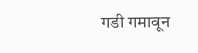गडी गमावून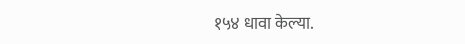१५४ धावा केल्या.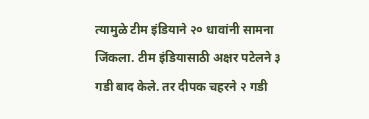त्यामुळे टीम इंडियाने २० धावांनी सामना जिंकला. टीम इंडियासाठी अक्षर पटेलने ३ गडी बाद केले. तर दीपक चहरने २ गडी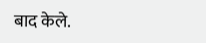बाद केले.